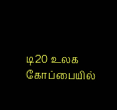டி20 உலக கோப்பையில்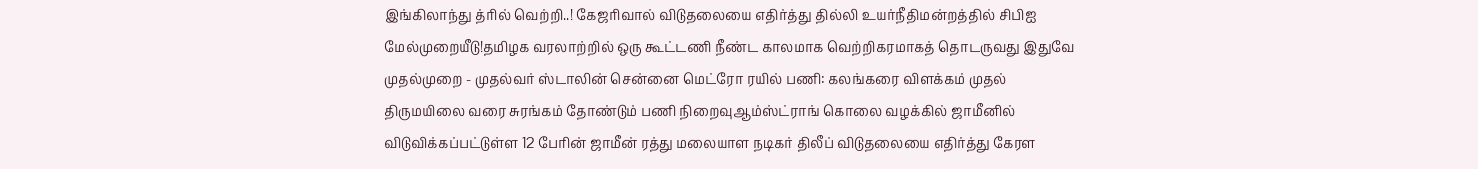இங்கிலாந்து த்ரில் வெற்றி..! கேஜரிவால் விடுதலையை எதிர்த்து தில்லி உயர்நீதிமன்றத்தில் சிபிஐ மேல்முறையீடு!தமிழக வரலாற்றில் ஒரு கூட்டணி நீண்ட காலமாக வெற்றிகரமாகத் தொடருவது இதுவே முதல்முறை - முதல்வர் ஸ்டாலின் சென்னை மெட்ரோ ரயில் பணி: கலங்கரை விளக்கம் முதல் திருமயிலை வரை சுரங்கம் தோண்டும் பணி நிறைவுஆம்ஸ்ட்ராங் கொலை வழக்கில் ஜாமீனில் விடுவிக்கப்பட்டுள்ள 12 பேரின் ஜாமீன் ரத்து மலையாள நடிகர் திலீப் விடுதலையை எதிர்த்து கேரள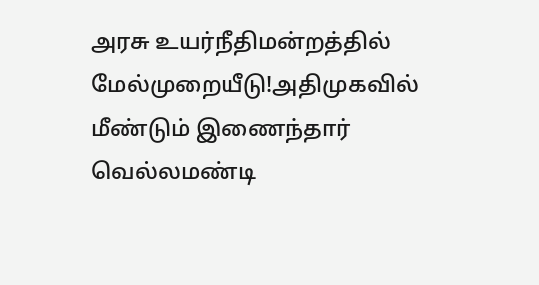அரசு உயர்நீதிமன்றத்தில் மேல்முறையீடு!அதிமுகவில் மீண்டும் இணைந்தார் வெல்லமண்டி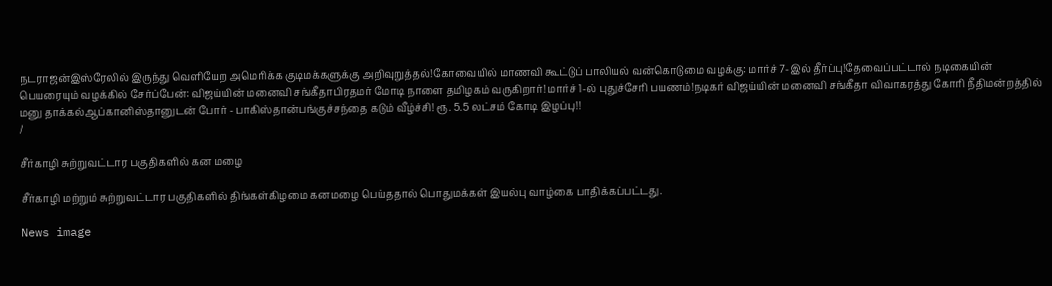நடராஜன்இஸ்ரேலில் இருந்து வெளியேற அமெரிக்க குடிமக்களுக்கு அறிவுறுத்தல்!கோவையில் மாணவி கூட்டுப் பாலியல் வன்கொடுமை வழக்கு: மார்ச் 7-இல் தீர்ப்பு!தேவைப்பட்டால் நடிகையின் பெயரையும் வழக்கில் சேர்ப்பேன்: விஜய்யின் மனைவி சங்கீதாபிரதமர் மோடி நாளை தமிழகம் வருகிறார்! மார்ச் 1-ல் புதுச்சேரி பயணம்!நடிகர் விஜய்யின் மனைவி சங்கீதா விவாகரத்து கோரி நீதிமன்றத்தில் மனு தாக்கல்ஆப்கானிஸ்தானுடன் போர் - பாகிஸ்தான்பங்குச்சந்தை கடும் வீழ்ச்சி! ரூ. 5.5 லட்சம் கோடி இழப்பு!!
/

சீர்காழி சுற்றுவட்டார பகுதிகளில் கன மழை

சீர்காழி மற்றும் சுற்றுவட்டார பகுதிகளில் திங்கள்கிழமை கனமழை பெய்ததால் பொதுமக்கள் இயல்பு வாழ்கை பாதிக்கப்பட்டது.

News image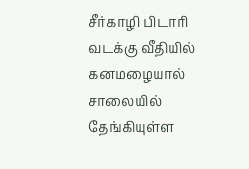சீர்காழி பிடாரி வடக்கு வீதியில் கனமழையால் சாலையில் தேங்கியுள்ள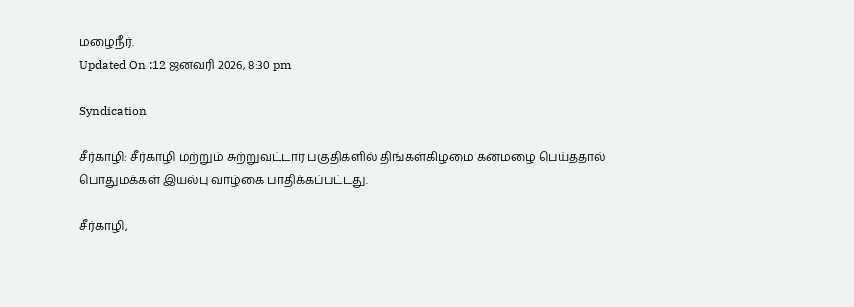மழைநீர்.
Updated On :12 ஜனவரி 2026, 8:30 pm

Syndication

சீர்காழி: சீர்காழி மற்றும் சுற்றுவட்டார பகுதிகளில் திங்கள்கிழமை கனமழை பெய்ததால் பொதுமக்கள் இயல்பு வாழ்கை பாதிக்கப்பட்டது.

சீர்காழி,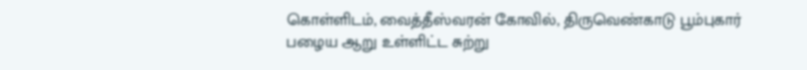கொள்ளிடம், வைத்தீஸ்வரன் கோவில், திருவெண்காடு பூம்புகார் பழைய ஆறு உள்ளிட்ட சுற்று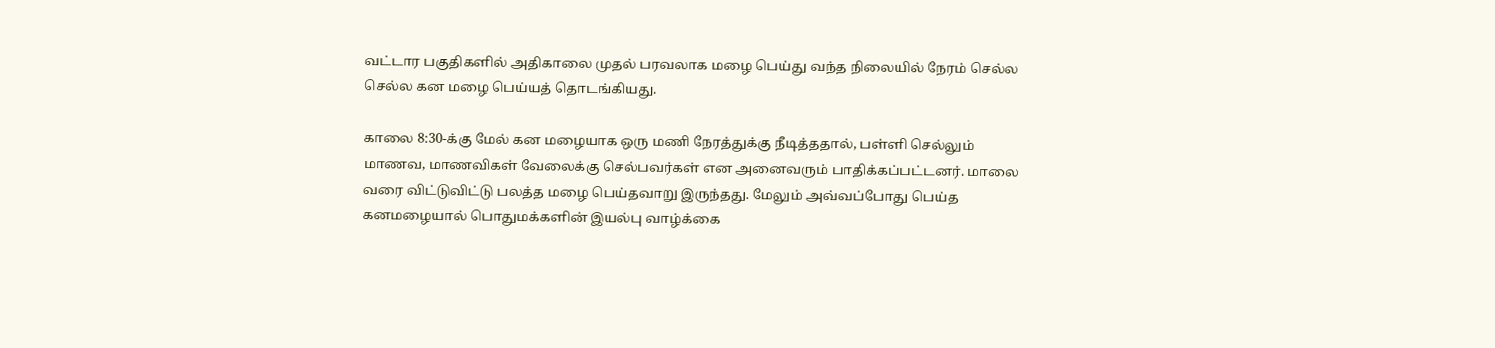வட்டார பகுதிகளில் அதிகாலை முதல் பரவலாக மழை பெய்து வந்த நிலையில் நேரம் செல்ல செல்ல கன மழை பெய்யத் தொடங்கியது.

காலை 8:30-க்கு மேல் கன மழையாக ஒரு மணி நேரத்துக்கு நீடித்ததால், பள்ளி செல்லும் மாணவ, மாணவிகள் வேலைக்கு செல்பவர்கள் என அனைவரும் பாதிக்கப்பட்டனர். மாலை வரை விட்டுவிட்டு பலத்த மழை பெய்தவாறு இருந்தது. மேலும் அவ்வப்போது பெய்த கனமழையால் பொதுமக்களின் இயல்பு வாழ்க்கை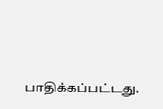பாதிக்கப்பட்டது.